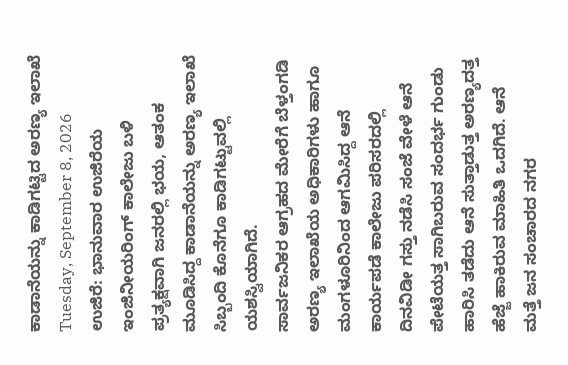ಕಾಡಾನೆಯನ್ನು ಕಾಡಿಗಟ್ಟಿದ ಅರಣ್ಯ ಇಲಾಖೆ
Tuesday, September 8, 2026
ಉಜಿರೆ: ಭಾನುವಾರ ಉಜಿರೆಯ ಇಂಜಿನೀಯರಿಂಗ್ ಕಾಲೇಜು ಬಳಿ ಪ್ರತ್ಯಕ್ಷವಾಗಿ ಜನರಲ್ಲಿ ಭಯ, ಆತಂಕ ಮೂಡಿಸಿದ್ದ ಕಾಡಾನೆಯನ್ನು ಅರಣ್ಯ ಇಲಾಖೆ ಸಿಬ್ಬಂದಿ ಕೊನೆಗೂ ಕಾಡಿಗಟ್ಟುವಲ್ಲಿ ಯಶಸ್ವಿಯಾಗಿದೆ.
ಸಾರ್ವಜನಿಕರ ಆಗ್ರಹದ ಮೇರೆಗೆ ಬೆಳ್ತಂಗಡಿ ಅರಣ್ಯ ಇಲಾಖೆಯ ಅಧಿಕಾರಿಗಳು ಹಾಗೂ ಮಂಗಳೂರಿನಿಂದ ಆಗಮಿಸಿದ್ದ ಆನೆ ಕಾರ್ಯಪಡೆ ಕಾಲೇಜು ಪರಿಸರದಲ್ಲಿ ದಿನವಿಡೀ ಗಸ್ತು ನಡೆಸಿ ಸಂಜೆ ವೇಳೆ ಆನೆ ಪೇಟೆಯತ್ತ ಸಾಗಿಬರುವ ಸಂದರ್ಭ ಗುಂಡು ಹಾರಿಸಿ ತಡೆದು ಆನೆ ಸುತ್ತಾಡುತ್ತ ಅರಣ್ಯದತ್ತ ಹೆಜ್ಜೆ ಹಾಕಿರುವ ಮಾಹಿತಿ ಒದಗಿದೆ. ಆನೆ ಮತ್ತೆ ಜನ ಸಂಚಾರದ ನಗರ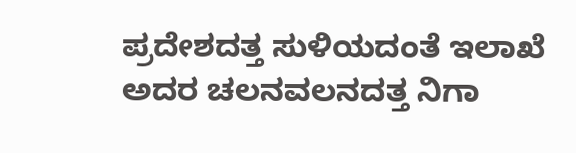ಪ್ರದೇಶದತ್ತ ಸುಳಿಯದಂತೆ ಇಲಾಖೆ ಅದರ ಚಲನವಲನದತ್ತ ನಿಗಾ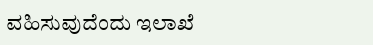ವಹಿಸುವುದೆಂದು ಇಲಾಖೆ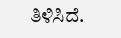ತಿಳಿಸಿದೆ.